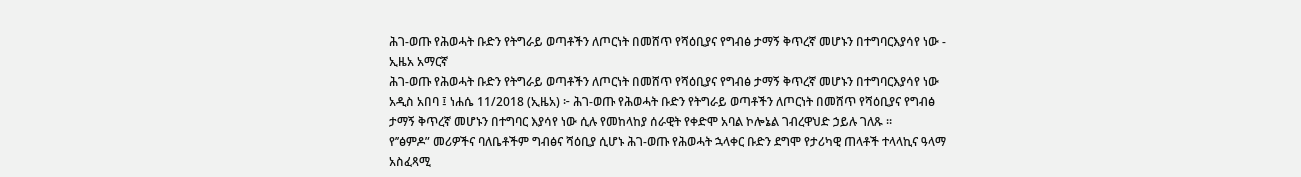ሕገ-ወጡ የሕወሓት ቡድን የትግራይ ወጣቶችን ለጦርነት በመሸጥ የሻዕቢያና የግብፅ ታማኝ ቅጥረኛ መሆኑን በተግባርእያሳየ ነው - ኢዜአ አማርኛ
ሕገ-ወጡ የሕወሓት ቡድን የትግራይ ወጣቶችን ለጦርነት በመሸጥ የሻዕቢያና የግብፅ ታማኝ ቅጥረኛ መሆኑን በተግባርእያሳየ ነው
አዲስ አበባ ፤ ነሐሴ 11/2018 (ኢዜአ) ፦ ሕገ-ወጡ የሕወሓት ቡድን የትግራይ ወጣቶችን ለጦርነት በመሸጥ የሻዕቢያና የግብፅ ታማኝ ቅጥረኛ መሆኑን በተግባር እያሳየ ነው ሲሉ የመከላከያ ሰራዊት የቀድሞ አባል ኮሎኔል ገብረዋህድ ኃይሉ ገለጹ ።
የ’’ፅምዶ” መሪዎችና ባለቤቶችም ግብፅና ሻዕቢያ ሲሆኑ ሕገ-ወጡ የሕወሓት ኋላቀር ቡድን ደግሞ የታሪካዊ ጠላቶች ተላላኪና ዓላማ አስፈጻሚ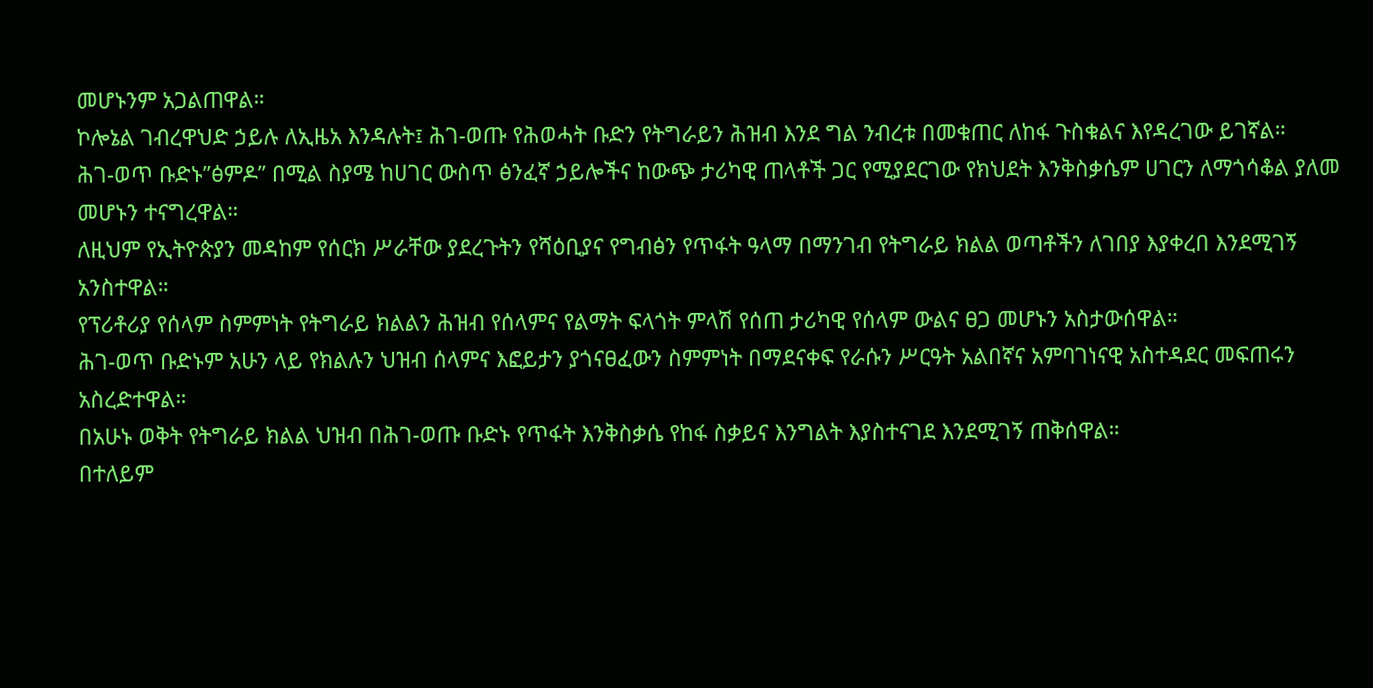መሆኑንም አጋልጠዋል።
ኮሎኔል ገብረዋህድ ኃይሉ ለኢዜአ እንዳሉት፤ ሕገ-ወጡ የሕወሓት ቡድን የትግራይን ሕዝብ እንደ ግል ንብረቱ በመቁጠር ለከፋ ጉስቁልና እየዳረገው ይገኛል።
ሕገ-ወጥ ቡድኑ’’ፅምዶ” በሚል ስያሜ ከሀገር ውስጥ ፅንፈኛ ኃይሎችና ከውጭ ታሪካዊ ጠላቶች ጋር የሚያደርገው የክህደት እንቅስቃሴም ሀገርን ለማጎሳቆል ያለመ መሆኑን ተናግረዋል።
ለዚህም የኢትዮጵያን መዳከም የሰርክ ሥራቸው ያደረጉትን የሻዕቢያና የግብፅን የጥፋት ዓላማ በማንገብ የትግራይ ክልል ወጣቶችን ለገበያ እያቀረበ እንደሚገኝ አንስተዋል።
የፕሪቶሪያ የሰላም ስምምነት የትግራይ ክልልን ሕዝብ የሰላምና የልማት ፍላጎት ምላሽ የሰጠ ታሪካዊ የሰላም ውልና ፀጋ መሆኑን አስታውሰዋል።
ሕገ-ወጥ ቡድኑም አሁን ላይ የክልሉን ህዝብ ሰላምና እፎይታን ያጎናፀፈውን ስምምነት በማደናቀፍ የራሱን ሥርዓት አልበኛና አምባገነናዊ አስተዳደር መፍጠሩን አስረድተዋል።
በአሁኑ ወቅት የትግራይ ክልል ህዝብ በሕገ-ወጡ ቡድኑ የጥፋት እንቅስቃሴ የከፋ ስቃይና እንግልት እያስተናገደ እንደሚገኝ ጠቅሰዋል።
በተለይም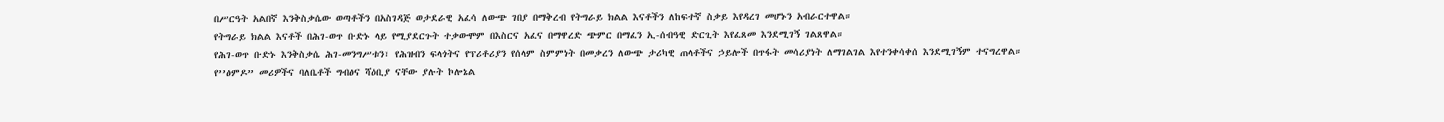በሥርዓት አልበኛ እንቅስቃሴው ወጣቶችን በአስገዳጅ ወታደራዊ አፈሳ ለውጭ ገበያ በማቅረብ የትግራይ ክልል እናቶችን ለከፍተኛ ስቃይ እየዳረገ መሆኑን አብራርተዋል።
የትግራይ ክልል እናቶች በሕገ-ወጥ ቡድኑ ላይ የሚያደርጉት ተቃውሞም በእስርና አፈና በማዋረድ ጭምር በማፈን ኢ-ሰብዓዊ ድርጊት እየፈጸመ እንደሚገኝ ገልጸዋል።
የሕገ-ወጥ ቡድኑ እንቅስቃሴ ሕገ-መንግሥቱን፣ የሕዝብን ፍላጎትና የፕሪቶሪያን የሰላም ስምምነት በመቃረን ለውጭ ታሪካዊ ጠላቶችና ኃይሎች በጥፋት መሳሪያነት ለማገልገል እየተንቀሳቀሰ እንደሚገኝም ተናግረዋል።
የ’’ፅምዶ” መሪዎችና ባለቤቶች ግብፅና ሻዕቢያ ናቸው ያሉት ኮሎኔል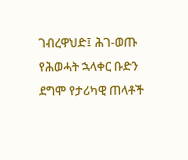ገብረዋህድ፤ ሕገ-ወጡ የሕወሓት ኋላቀር ቡድን ደግሞ የታሪካዊ ጠላቶች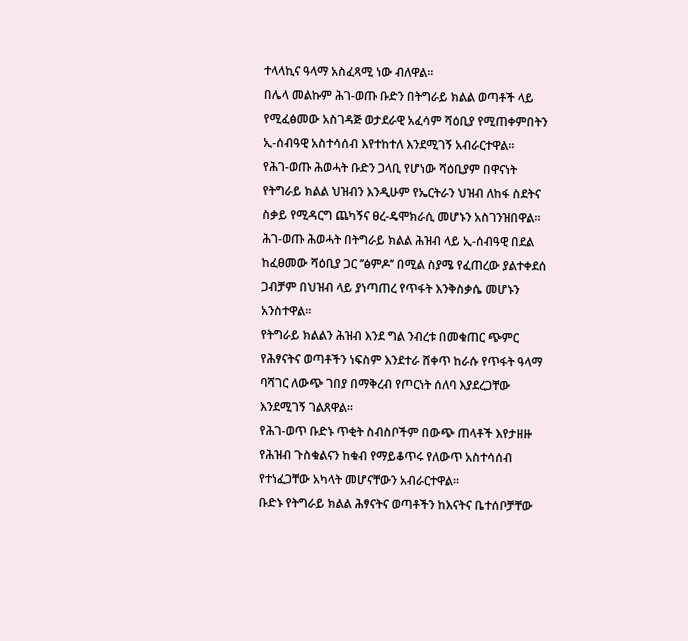ተላላኪና ዓላማ አስፈጻሚ ነው ብለዋል።
በሌላ መልኩም ሕገ-ወጡ ቡድን በትግራይ ክልል ወጣቶች ላይ የሚፈፅመው አስገዳጅ ወታደራዊ አፈሳም ሻዕቢያ የሚጠቀምበትን ኢ-ሰብዓዊ አስተሳሰብ እየተከተለ እንደሚገኝ አብራርተዋል።
የሕገ-ወጡ ሕወሓት ቡድን ጋላቢ የሆነው ሻዕቢያም በዋናነት የትግራይ ክልል ህዝብን እንዲሁም የኤርትራን ህዝብ ለከፋ ስደትና ስቃይ የሚዳርግ ጨካኝና ፀረ-ዴሞክራሲ መሆኑን አስገንዝበዋል።
ሕገ-ወጡ ሕወሓት በትግራይ ክልል ሕዝብ ላይ ኢ-ሰብዓዊ በደል ከፈፀመው ሻዕቢያ ጋር ’’ፅምዶ’’ በሚል ስያሜ የፈጠረው ያልተቀደሰ ጋብቻም በህዝብ ላይ ያነጣጠረ የጥፋት እንቅስቃሴ መሆኑን አንስተዋል።
የትግራይ ክልልን ሕዝብ እንደ ግል ንብረቱ በመቁጠር ጭምር የሕፃናትና ወጣቶችን ነፍስም እንደተራ ሸቀጥ ከራሱ የጥፋት ዓላማ ባሻገር ለውጭ ገበያ በማቅረብ የጦርነት ሰለባ እያደረጋቸው እንደሚገኝ ገልጸዋል።
የሕገ-ወጥ ቡድኑ ጥቂት ስብስቦችም በውጭ ጠላቶች እየታዘዙ የሕዝብ ጉስቁልናን ከቁብ የማይቆጥሩ የለውጥ አስተሳሰብ የተነፈጋቸው አካላት መሆናቸውን አብራርተዋል።
ቡድኑ የትግራይ ክልል ሕፃናትና ወጣቶችን ከእናትና ቤተሰቦቻቸው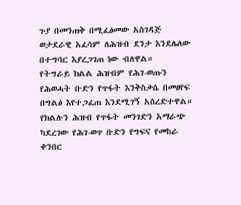ጉያ በመንጠቅ በሚፈፅመው አስገዳጅ ወታደራዊ አፈሳም ለሕዝብ ደንታ እንደሌለው በተግባር እያረጋገጠ ነው ብለዋል።
የትግራይ ክልል ሕዝብም የሕገ-ወጡን የሕወሓት ቡድን የጥፋት እንቅስቃሴ በመፀየፍ በግልፅ እየተጋፈጠ እንደሚገኝ አስረድተዋል።
የክልሉን ሕዝብ የጥፋት መንገድን አማራጭ ካደረገው የሕገ-ወጥ ቡድን የግፍና የመከራ ቀንበር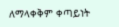ለማላቀቅም ቀጣይነት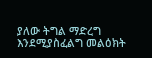ያለው ትግል ማድረግ እንደሚያስፈልግ መልዕክት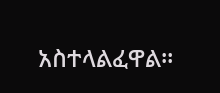አስተላልፈዋል።